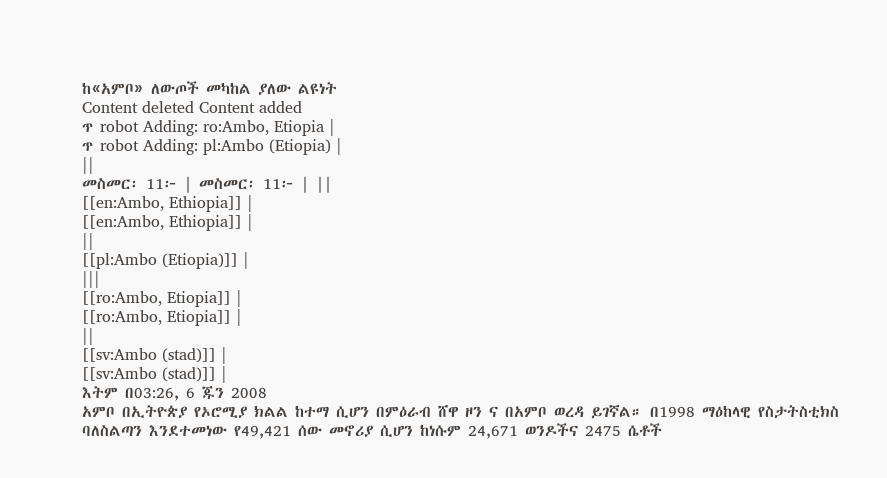ከ«አምቦ» ለውጦች መካከል ያለው ልዩነት
Content deleted Content added
ጥ robot Adding: ro:Ambo, Etiopia |
ጥ robot Adding: pl:Ambo (Etiopia) |
||
መስመር፡ 11፦ | መስመር፡ 11፦ | ||
[[en:Ambo, Ethiopia]] |
[[en:Ambo, Ethiopia]] |
||
[[pl:Ambo (Etiopia)]] |
|||
[[ro:Ambo, Etiopia]] |
[[ro:Ambo, Etiopia]] |
||
[[sv:Ambo (stad)]] |
[[sv:Ambo (stad)]] |
እትም በ03:26, 6 ጁን 2008
አምቦ በኢትዮጵያ የኦሮሚያ ክልል ከተማ ሲሆን በምዕራብ ሸዋ ዞን ና በአምቦ ወረዳ ይገኛል። በ1998 ማዕከላዊ የስታትስቲክስ ባለስልጣን እንደተመነው የ49,421 ሰው መኖሪያ ሲሆን ከነሱም 24,671 ወንዶችና 2475 ሴቶች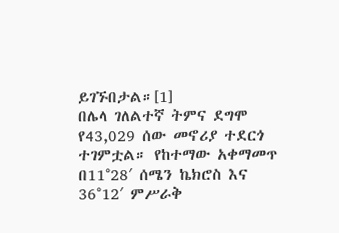ይገኙበታል።[1]
በሌላ ገለልተኛ ትምና ደግሞ የ43,029 ሰው መኖሪያ ተደርጎ ተገምቷል። የከተማው አቀማመጥ በ11°28′ ሰሜን ኬክሮስ እና 36°12′ ምሥራቅ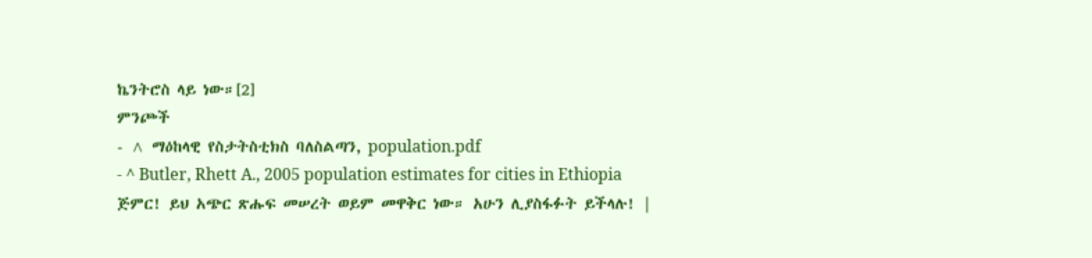ኬንትሮስ ላይ ነው።[2]
ምንጮች
- ^ ማዕከላዊ የስታትስቲክስ ባለስልጣን, population.pdf
- ^ Butler, Rhett A., 2005 population estimates for cities in Ethiopia
ጅምር! ይህ አጭር ጽሑፍ መሠረት ወይም መዋቅር ነው። አሁን ሊያስፋፉት ይችላሉ! |